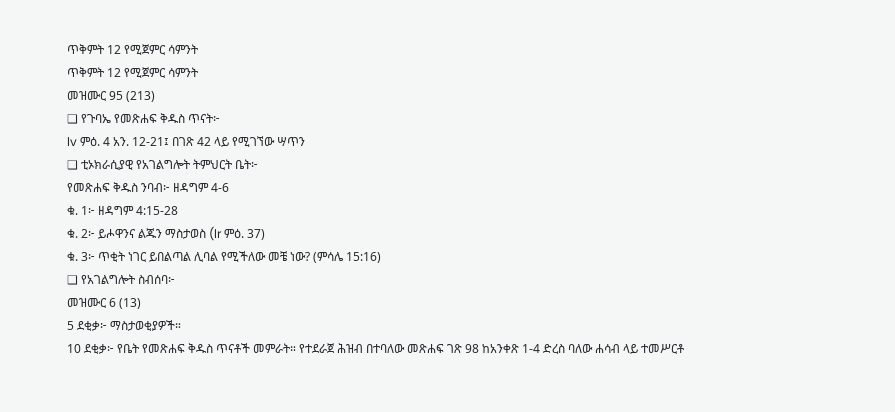ጥቅምት 12 የሚጀምር ሳምንት
ጥቅምት 12 የሚጀምር ሳምንት
መዝሙር 95 (213)
❑ የጉባኤ የመጽሐፍ ቅዱስ ጥናት፦
lv ምዕ. 4 አን. 12-21፤ በገጽ 42 ላይ የሚገኘው ሣጥን
❑ ቲኦክራሲያዊ የአገልግሎት ትምህርት ቤት፦
የመጽሐፍ ቅዱስ ንባብ፦ ዘዳግም 4-6
ቁ. 1፦ ዘዳግም 4:15-28
ቁ. 2፦ ይሖዋንና ልጁን ማስታወስ (lr ምዕ. 37)
ቁ. 3፦ ጥቂት ነገር ይበልጣል ሊባል የሚችለው መቼ ነው? (ምሳሌ 15:16)
❑ የአገልግሎት ስብሰባ፦
መዝሙር 6 (13)
5 ደቂቃ፦ ማስታወቂያዎች።
10 ደቂቃ፦ የቤት የመጽሐፍ ቅዱስ ጥናቶች መምራት። የተደራጀ ሕዝብ በተባለው መጽሐፍ ገጽ 98 ከአንቀጽ 1-4 ድረስ ባለው ሐሳብ ላይ ተመሥርቶ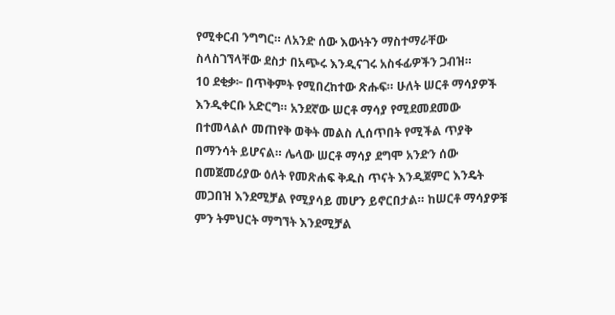የሚቀርብ ንግግር። ለአንድ ሰው እውነትን ማስተማራቸው ስላስገኘላቸው ደስታ በአጭሩ እንዲናገሩ አስፋፊዎችን ጋብዝ።
10 ደቂቃ፦ በጥቅምት የሚበረከተው ጽሑፍ። ሁለት ሠርቶ ማሳያዎች እንዲቀርቡ አድርግ። አንደኛው ሠርቶ ማሳያ የሚደመደመው በተመላልሶ መጠየቅ ወቅት መልስ ሊሰጥበት የሚችል ጥያቅ በማንሳት ይሆናል። ሌላው ሠርቶ ማሳያ ደግሞ አንድን ሰው በመጀመሪያው ዕለት የመጽሐፍ ቅዱስ ጥናት እንዲጀምር እንዴት መጋበዝ እንደሚቻል የሚያሳይ መሆን ይኖርበታል። ከሠርቶ ማሳያዎቹ ምን ትምህርት ማግኘት እንደሚቻል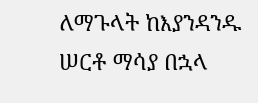ለማጉላት ከእያንዳንዱ ሠርቶ ማሳያ በኋላ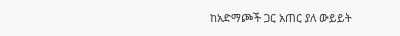ከአድማጮች ጋር አጠር ያለ ውይይት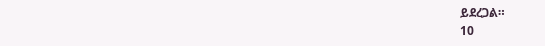ይደረጋል።
10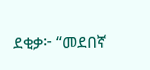ደቂቃ፦ “መደበኛ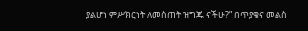ያልሆነ ምሥክርነት ለመስጠት ዝግጁ ናችሁ?” በጥያቄና መልስ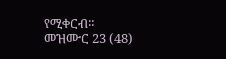የሚቀርብ።
መዝሙር 23 (48)